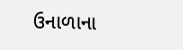ઉનાળાના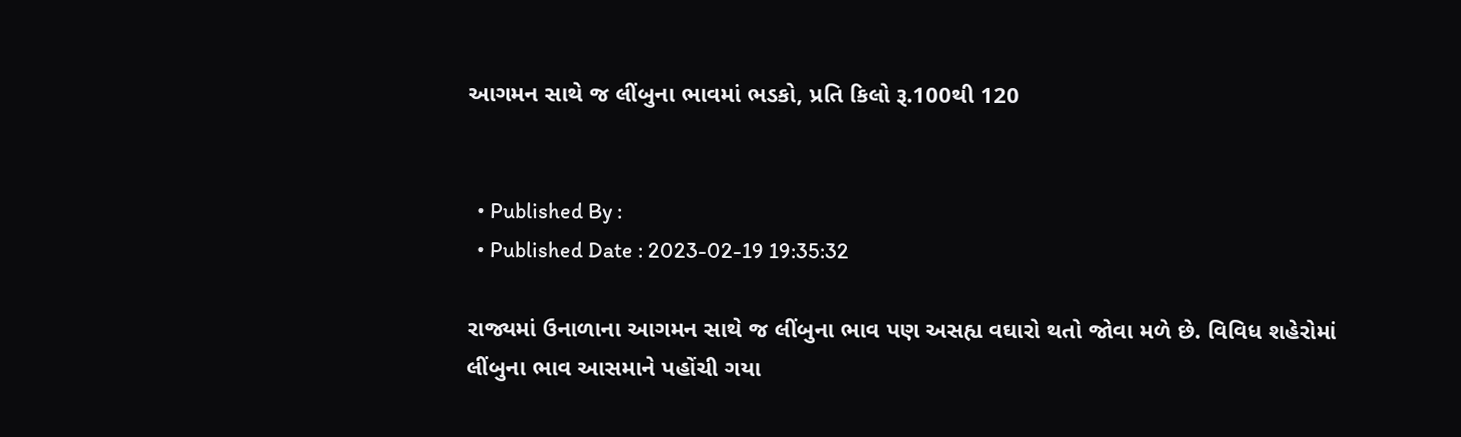આગમન સાથે જ લીંબુના ભાવમાં ભડકો, પ્રતિ કિલો રૂ.100થી 120


  • Published By :
  • Published Date : 2023-02-19 19:35:32

રાજ્યમાં ઉનાળાના આગમન સાથે જ લીંબુના ભાવ પણ અસહ્ય વઘારો થતો જોવા મળે છે. વિવિધ શહેરોમાં લીંબુના ભાવ આસમાને પહોંચી ગયા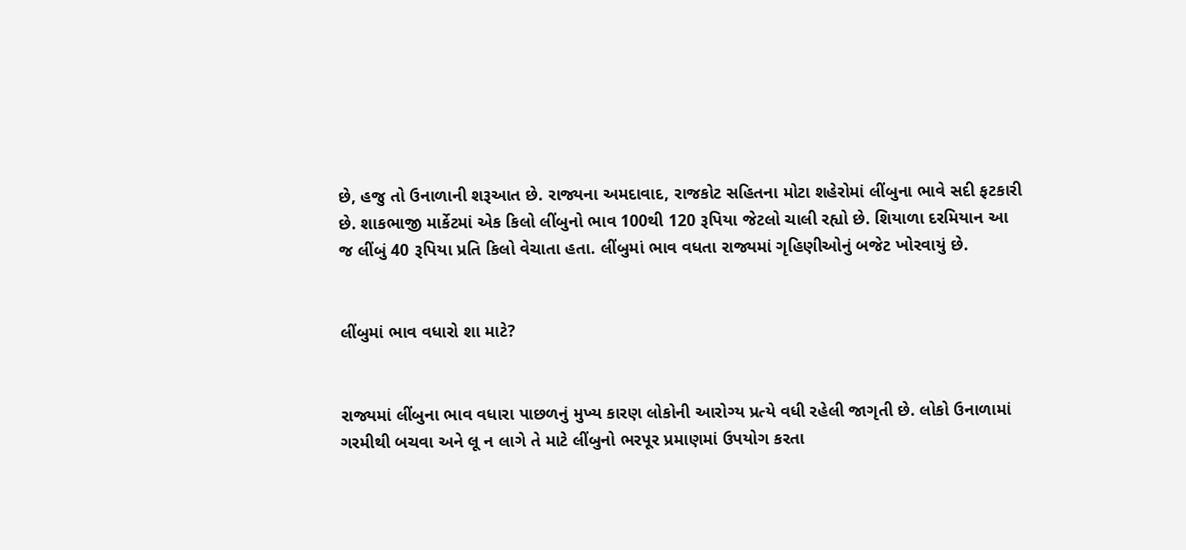છે, હજુ તો ઉનાળાની શરૂઆત છે. રાજ્યના અમદાવાદ, રાજકોટ સહિતના મોટા શહેરોમાં લીંબુના ભાવે સદી ફટકારી છે. શાકભાજી માર્કેટમાં એક કિલો લીંબુનો ભાવ 100થી 120 રૂપિયા જેટલો ચાલી રહ્યો છે. શિયાળા દરમિયાન આ જ લીંબું 40 રૂપિયા પ્રતિ કિલો વેચાતા હતા. લીંબુમાં ભાવ વધતા રાજ્યમાં ગૃહિણીઓનું બજેટ ખોરવાયું છે.


લીંબુમાં ભાવ વધારો શા માટે?


રાજ્યમાં લીંબુના ભાવ વધારા પાછળનું મુખ્ય કારણ લોકોની આરોગ્ય પ્રત્યે વધી રહેલી જાગૃતી છે. લોકો ઉનાળામાં ગરમીથી બચવા અને લૂ ન લાગે તે માટે લીંબુનો ભરપૂર પ્રમાણમાં ઉપયોગ કરતા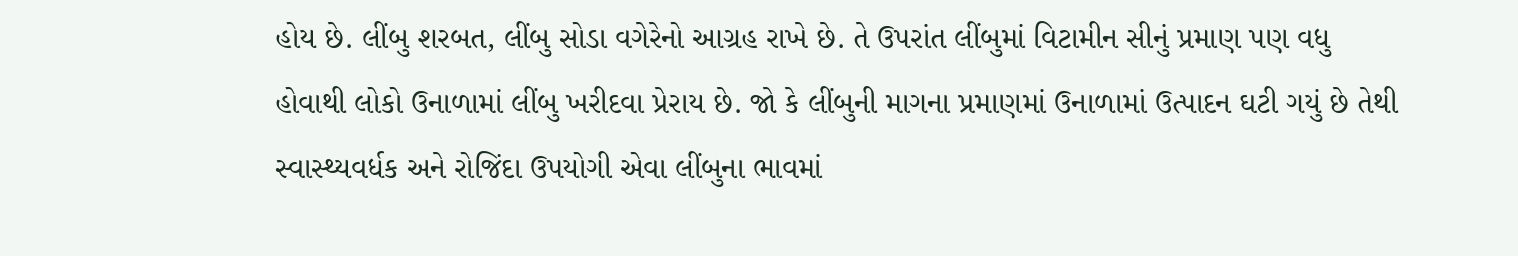હોય છે. લીંબુ શરબત, લીંબુ સોડા વગેરેનો આગ્રહ રાખે છે. તે ઉપરાંત લીંબુમાં વિટામીન સીનું પ્રમાણ પણ વધુ હોવાથી લોકો ઉનાળામાં લીંબુ ખરીદવા પ્રેરાય છે. જો કે લીંબુની માગના પ્રમાણમાં ઉનાળામાં ઉત્પાદન ઘટી ગયું છે તેથી સ્વાસ્થ્યવર્ધક અને રોજિંદા ઉપયોગી એવા લીંબુના ભાવમાં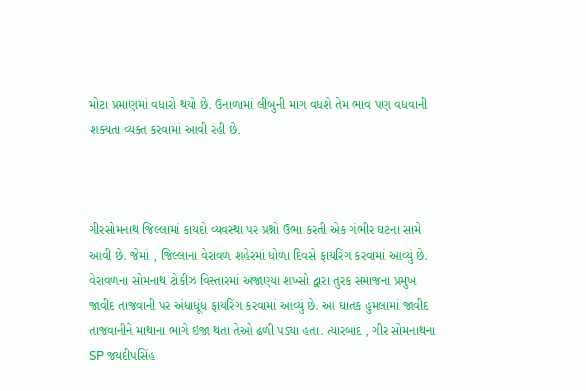મોટા પ્રમાણમાં વધારો થયો છે. ઉનાળામાં લીંબુની માગ વધશે તેમ ભાવ પણ વધવાની શક્યતા વ્યક્ત કરવામાં આવી રહી છે.



ગીરસોમનાથ જિલ્લામાં કાયદો વ્યવસ્થા પર પ્રશ્નો ઉભા કરતી એક ગંભીર ઘટના સામે આવી છે. જેમાં , જિલ્લાના વેરાવળ શહેરમાં ધોળા દિવસે ફાયરિંગ કરવામાં આવ્યું છે. વેરાવળના સોમનાથ ટોકીઝ વિસ્તારમાં અજાણ્યા શખ્સો દ્વારા તુરક સમાજના પ્રમુખ જાવીદ તાજવાની પર અંધાધૂંધ ફાયરિંગ કરવામાં આવ્યું છે. આ ઘાતક હુમલામાં જાવીદ તાજવાનીને માથાના ભાગે ઇજા થતા તેઓ ઢળી પડ્યા હતા. ત્યારબાદ , ગીર સોમનાથના SP જયદીપસિંહ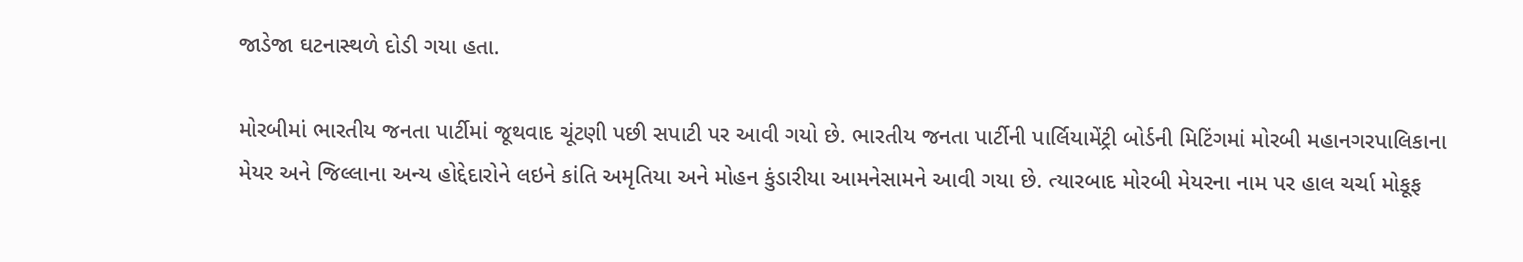જાડેજા ઘટનાસ્થળે દોડી ગયા હતા.

મોરબીમાં ભારતીય જનતા પાર્ટીમાં જૂથવાદ ચૂંટણી પછી સપાટી પર આવી ગયો છે. ભારતીય જનતા પાર્ટીની પાર્લિયામેંટ્રી બોર્ડની મિટિંગમાં મોરબી મહાનગરપાલિકાના મેયર અને જિલ્લાના અન્ય હોદ્દેદારોને લઇને કાંતિ અમૃતિયા અને મોહન કુંડારીયા આમનેસામને આવી ગયા છે. ત્યારબાદ મોરબી મેયરના નામ પર હાલ ચર્ચા મોકૂફ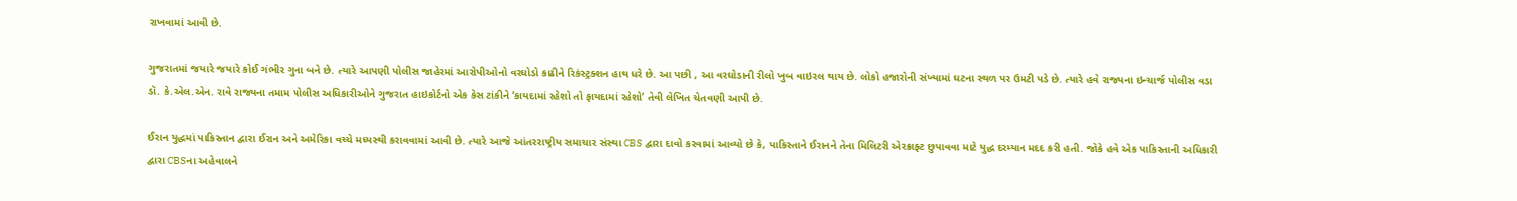રાખવામાં આવી છે.

ગુજરાતમાં જયારે જયારે કોઈ ગંભીર ગુના બને છે. ત્યારે આપણી પોલીસ જાહેરમાં આરોપીઓનો વરઘોડો કાઢીને રિકંસ્ટ્રક્શન હાથ ધરે છે. આ પછી , આ વરઘોડાની રીલો ખુબ વાઇરલ થાય છે. લોકો હજારોની સંખ્યામાં ઘટના સ્થળ પર ઉમટી પડે છે. ત્યારે હવે રાજ્યના ઇન્ચાર્જ પોલીસ વડા ડૉ. કે.એલ.એન. રાવે રાજ્યના તમામ પોલીસ અધિકારીઓને ગુજરાત હાઇકોર્ટનો એક કેસ ટાંકીને ‘કાયદામાં રહેશો તો ફાયદામાં રહેશો’ તેવી લેખિત ચેતવણી આપી છે.

ઈરાન યુદ્ધમાં પાકિસ્તાન દ્વારા ઈરાન અને અમેરિકા વચ્ચે મધ્યસ્થી કરાવવામાં આવી છે. ત્યારે આજે આંતરરાષ્ટ્રીય સમાચાર સંસ્થા CBS દ્વારા દાવો કરવામાં આવ્યો છે કે, પાકિસ્તાને ઈરાનને તેના મિલિટરી એરક્રાફ્ટ છુપાવવા માટે યુદ્ધ દરમ્યાન મદદ કરી હતી. જોકે હવે એક પાકિસ્તાની અધિકારી દ્વારા CBSના અહેવાલને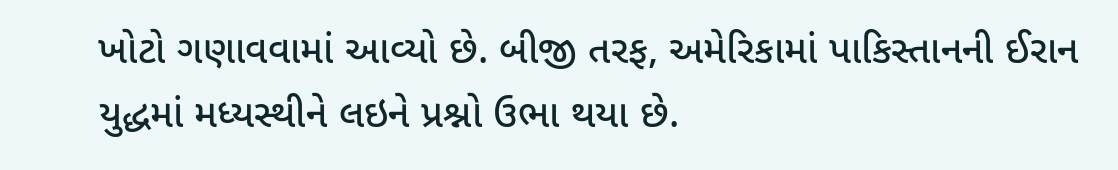ખોટો ગણાવવામાં આવ્યો છે. બીજી તરફ, અમેરિકામાં પાકિસ્તાનની ઈરાન યુદ્ધમાં મધ્યસ્થીને લઇને પ્રશ્નો ઉભા થયા છે.